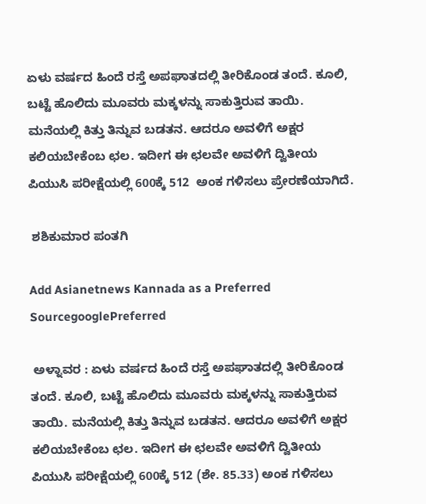ಏಳು ವರ್ಷದ ಹಿಂದೆ ರಸ್ತೆ ಅಪಘಾತದಲ್ಲಿ ತೀರಿಕೊಂಡ ತಂದೆ. ಕೂಲಿ, ಬಟ್ಟೆ ಹೊಲಿದು ಮೂವರು ಮಕ್ಕಳನ್ನು ಸಾಕುತ್ತಿರುವ ತಾಯಿ. ಮನೆಯಲ್ಲಿ ಕಿತ್ತು ತಿನ್ನುವ ಬಡತನ. ಆದರೂ ಅವಳಿಗೆ ಅಕ್ಷರ ಕಲಿಯಬೇಕೆಂಬ ಛಲ. ಇದೀಗ ಈ ಛಲವೇ ಅವಳಿಗೆ ದ್ವಿತೀಯ ಪಿಯುಸಿ ಪರೀಕ್ಷೆಯಲ್ಲಿ 600ಕ್ಕೆ 512  ಅಂಕ ಗಳಿಸಲು ಪ್ರೇರಣೆಯಾಗಿದೆ.

 ಶಶಿಕುಮಾರ ಪಂತಗಿ

Add Asianetnews Kannada as a Preferred SourcegooglePreferred

 ಅಳ್ನಾವರ : ಏಳು ವರ್ಷದ ಹಿಂದೆ ರಸ್ತೆ ಅಪಘಾತದಲ್ಲಿ ತೀರಿಕೊಂಡ ತಂದೆ. ಕೂಲಿ, ಬಟ್ಟೆ ಹೊಲಿದು ಮೂವರು ಮಕ್ಕಳನ್ನು ಸಾಕುತ್ತಿರುವ ತಾಯಿ. ಮನೆಯಲ್ಲಿ ಕಿತ್ತು ತಿನ್ನುವ ಬಡತನ. ಆದರೂ ಅವಳಿಗೆ ಅಕ್ಷರ ಕಲಿಯಬೇಕೆಂಬ ಛಲ. ಇದೀಗ ಈ ಛಲವೇ ಅವಳಿಗೆ ದ್ವಿತೀಯ ಪಿಯುಸಿ ಪರೀಕ್ಷೆಯಲ್ಲಿ 600ಕ್ಕೆ 512 (ಶೇ. 85.33) ಅಂಕ ಗಳಿಸಲು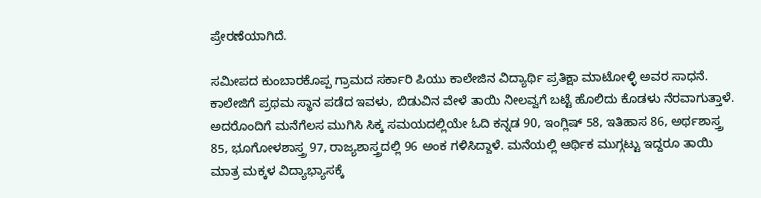ಪ್ರೇರಣೆಯಾಗಿದೆ.

ಸಮೀಪದ ಕುಂಬಾರಕೊಪ್ಪ ಗ್ರಾಮದ ಸರ್ಕಾರಿ ಪಿಯು ಕಾಲೇಜಿನ ವಿದ್ಯಾರ್ಥಿ ಪ್ರತಿಕ್ಷಾ ಮಾಟೋಳ್ಳಿ ಅವರ ಸಾಧನೆ. ಕಾಲೇಜಿಗೆ ಪ್ರಥಮ ಸ್ಥಾನ ಪಡೆದ ಇವಳು, ಬಿಡುವಿನ ವೇಳೆ ತಾಯಿ ನೀಲವ್ವಗೆ ಬಟ್ಟೆ ಹೊಲಿದು ಕೊಡಳು ನೆರವಾಗುತ್ತಾಳೆ. ಅದರೊಂದಿಗೆ ಮನೆಗೆಲಸ ಮುಗಿಸಿ ಸಿಕ್ಕ ಸಮಯದಲ್ಲಿಯೇ ಓದಿ ಕನ್ನಡ 90, ಇಂಗ್ಲಿಷ್‌ 58, ಇತಿಹಾಸ 86, ಅರ್ಥಶಾಸ್ತ್ರ 85, ಭೂಗೋಳಶಾಸ್ತ್ರ 97, ರಾಜ್ಯಶಾಸ್ತ್ರದಲ್ಲಿ 96 ಅಂಕ ಗಳಿಸಿದ್ದಾಳೆ. ಮನೆಯಲ್ಲಿ ಆರ್ಥಿಕ ಮುಗ್ಗಟ್ಟು ಇದ್ದರೂ ತಾಯಿ ಮಾತ್ರ ಮಕ್ಕಳ ವಿದ್ಯಾಭ್ಯಾಸಕ್ಕೆ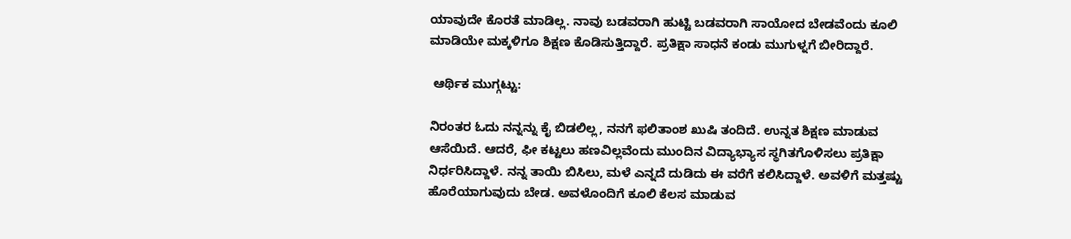ಯಾವುದೇ ಕೊರತೆ ಮಾಡಿಲ್ಲ. ನಾವು ಬಡವರಾಗಿ ಹುಟ್ಟಿ ಬಡವರಾಗಿ ಸಾಯೋದ ಬೇಡವೆಂದು ಕೂಲಿ ಮಾಡಿಯೇ ಮಕ್ಕಳಿಗೂ ಶಿಕ್ಷಣ ಕೊಡಿಸುತ್ತಿದ್ದಾರೆ. ಪ್ರತಿಕ್ಷಾ ಸಾಧನೆ ಕಂಡು ಮುಗುಳ್ನಗೆ ಬೀರಿದ್ದಾರೆ.

 ಆರ್ಥಿಕ ಮುಗ್ಗಟ್ಟು:

ನಿರಂತರ ಓದು ನನ್ನನ್ನು ಕೈ ಬಿಡಲಿಲ್ಲ, ನನಗೆ ಫಲಿತಾಂಶ ಖುಷಿ ತಂದಿದೆ. ಉನ್ನತ ಶಿಕ್ಷಣ ಮಾಡುವ ಆಸೆಯಿದೆ. ಆದರೆ, ಫೀ ಕಟ್ಟಲು ಹಣವಿಲ್ಲವೆಂದು ಮುಂದಿನ ವಿದ್ಯಾಭ್ಯಾಸ ಸ್ಥಗಿತಗೊಳಿಸಲು ಪ್ರತಿಕ್ಷಾ ನಿರ್ಧರಿಸಿದ್ದಾಳೆ. ನನ್ನ ತಾಯಿ ಬಿಸಿಲು, ಮಳೆ ಎನ್ನದೆ ದುಡಿದು ಈ ವರೆಗೆ ಕಲಿಸಿದ್ದಾಳೆ. ಅವಳಿಗೆ ಮತ್ತಷ್ಟು ಹೊರೆಯಾಗುವುದು ಬೇಡ. ಅವಳೊಂದಿಗೆ ಕೂಲಿ ಕೆಲಸ ಮಾಡುವ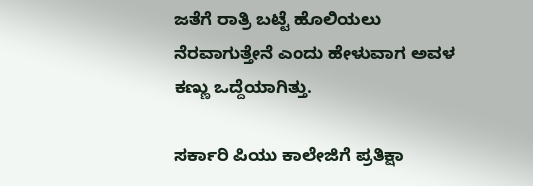ಜತೆಗೆ ರಾತ್ರಿ ಬಟ್ಟೆ ಹೊಲಿಯಲು ನೆರವಾಗುತ್ತೇನೆ ಎಂದು ಹೇಳುವಾಗ ಅವಳ ಕಣ್ಣು ಒದ್ದೆಯಾಗಿತ್ತು.

ಸರ್ಕಾರಿ ಪಿಯು ಕಾಲೇಜಿಗೆ ಪ್ರತಿಕ್ಷಾ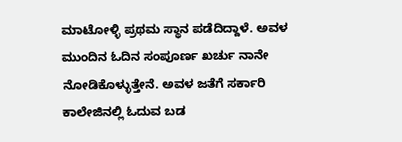ಮಾಟೋಳ್ಳಿ ಪ್ರಥಮ ಸ್ಥಾನ ಪಡೆದಿದ್ದಾಳೆ. ಅವಳ ಮುಂದಿನ ಓದಿನ ಸಂಪೂರ್ಣ ಖರ್ಚು ನಾನೇ ನೋಡಿಕೊಳ್ಳುತ್ತೇನೆ. ಅವಳ ಜತೆಗೆ ಸರ್ಕಾರಿ ಕಾಲೇಜಿನಲ್ಲಿ ಓದುವ ಬಡ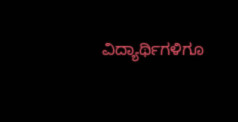ವಿದ್ಯಾರ್ಥಿಗಳಿಗೂ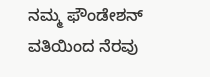ನಮ್ಮ ಫೌಂಡೇಶನ್‌ ವತಿಯಿಂದ ನೆರವು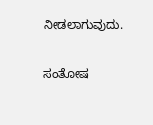ನೀಡಲಾಗುವುದು.

ಸಂತೋಷ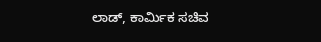ಲಾಡ್‌, ಕಾರ್ಮಿಕ ಸಚಿವ